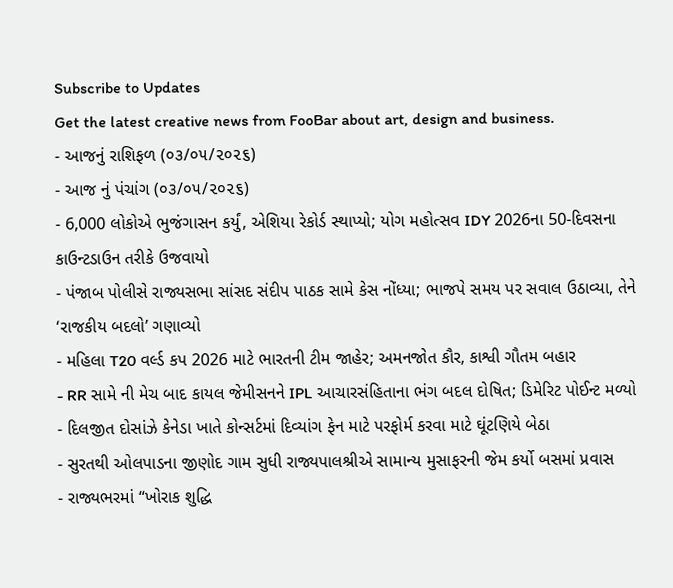Subscribe to Updates
Get the latest creative news from FooBar about art, design and business.
- આજનું રાશિફળ (૦૩/૦૫/૨૦૨૬)
- આજ નું પંચાંગ (૦૩/૦૫/૨૦૨૬)
- 6,000 લોકોએ ભુજંગાસન કર્યું, એશિયા રેકોર્ડ સ્થાપ્યો; યોગ મહોત્સવ IDY 2026ના 50-દિવસના કાઉન્ટડાઉન તરીકે ઉજવાયો
- પંજાબ પોલીસે રાજ્યસભા સાંસદ સંદીપ પાઠક સામે કેસ નોંધ્યા; ભાજપે સમય પર સવાલ ઉઠાવ્યા, તેને ‘રાજકીય બદલો’ ગણાવ્યો
- મહિલા T20 વર્લ્ડ કપ 2026 માટે ભારતની ટીમ જાહેર; અમનજોત કૌર, કાશ્વી ગૌતમ બહાર
- RR સામે ની મેચ બાદ કાયલ જેમીસનને IPL આચારસંહિતાના ભંગ બદલ દોષિત; ડિમેરિટ પોઈન્ટ મળ્યો
- દિલજીત દોસાંઝે કેનેડા ખાતે કોન્સર્ટમાં દિવ્યાંગ ફેન માટે પરફોર્મ કરવા માટે ઘૂંટણિયે બેઠા
- સુરતથી ઓલપાડના જીણોદ ગામ સુધી રાજ્યપાલશ્રીએ સામાન્ય મુસાફરની જેમ કર્યો બસમાં પ્રવાસ
- રાજ્યભરમાં “ખોરાક શુદ્ધિ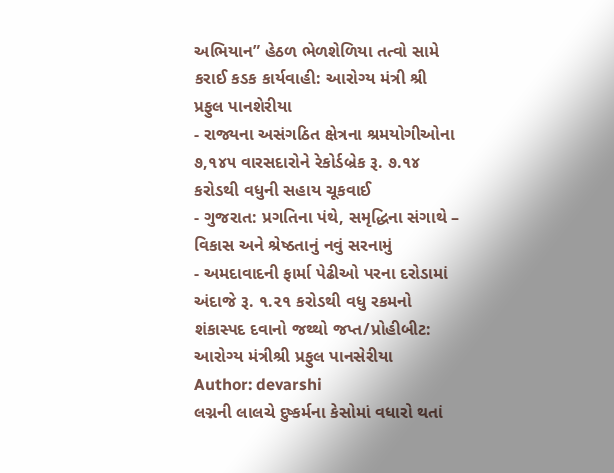અભિયાન” હેઠળ ભેળશેળિયા તત્વો સામે કરાઈ કડક કાર્યવાહી: આરોગ્ય મંત્રી શ્રી પ્રફુલ પાનશેરીયા
- રાજ્યના અસંગઠિત ક્ષેત્રના શ્રમયોગીઓના ૭,૧૪૫ વારસદારોને રેકોર્ડબ્રેક રૂ. ૭.૧૪ કરોડથી વધુની સહાય ચૂકવાઈ
- ગુજરાત: પ્રગતિના પંથે, સમૃદ્ધિના સંગાથે – વિકાસ અને શ્રેષ્ઠતાનું નવું સરનામું
- અમદાવાદની ફાર્મા પેઢીઓ પરના દરોડામાં અંદાજે રૂ. ૧.૨૧ કરોડથી વધુ રકમનો શંકાસ્પદ દવાનો જથ્થો જપ્ત/પ્રોહીબીટ: આરોગ્ય મંત્રીશ્રી પ્રફુલ પાનસેરીયા
Author: devarshi
લગ્નની લાલચે દુષ્કર્મના કેસોમાં વધારો થતાં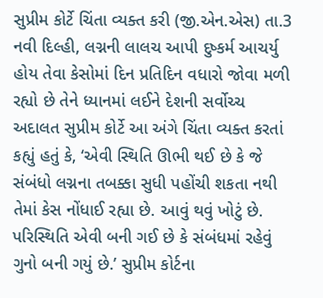સુપ્રીમ કોર્ટે ચિંતા વ્યક્ત કરી (જી.એન.એસ) તા.3 નવી દિલ્હી, લગ્નની લાલચ આપી દુષ્કર્મ આચર્યુ હોય તેવા કેસોમાં દિન પ્રતિદિન વધારો જોવા મળી રહ્યો છે તેને ધ્યાનમાં લઈને દેશની સર્વોચ્ચ અદાલત સુપ્રીમ કોર્ટે આ અંગે ચિંતા વ્યક્ત કરતાં કહ્યું હતું કે, ‘એવી સ્થિતિ ઊભી થઈ છે કે જે સંબંધો લગ્નના તબક્કા સુધી પહોંચી શકતા નથી તેમાં કેસ નોંધાઈ રહ્યા છે. આવું થવું ખોટું છે. પરિસ્થિતિ એવી બની ગઈ છે કે સંબંધમાં રહેવું ગુનો બની ગયું છે.’ સુપ્રીમ કોર્ટના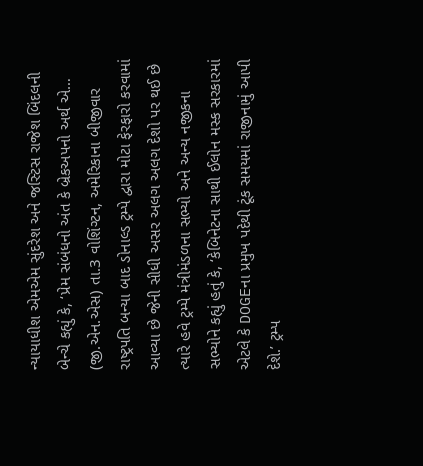ન્યાયાધીશ એમએમ સુંદરેશ અને જસ્ટિસ રાજેશ બિંદલની બેન્ચે કહ્યું કે, ‘પ્રેમ સંબંધનો અંત કે બ્રેકઅપનો અર્થ એ…
(જી.એન.એસ) તા.3 વોશિંગ્ટન, અમેરિકાના બીજીવાર રાષ્ટ્રપતિ બન્યા બાદ ડોનાલ્ડ ટ્રમ્પે દ્વારા મોટા ફેરફારો કરવામાં આવ્યા છે જેની સીધી અસર અલગ અલગ દેશો પર થઈ છે ત્યારે હવે ટ્રમ્પે મંત્રીમંડળના સભ્યો અને અન્ય નજીકના સભ્યોને કહ્યું હતું કે, ‘કેબિનેટના સાથી ઈલોન મસ્ક સરકારમાં એટલે કે DOGEના પ્રમુખ પદેથી ટૂંક સમયમાં રાજીનામું આપી દેશે.’ ટ્રમ્પ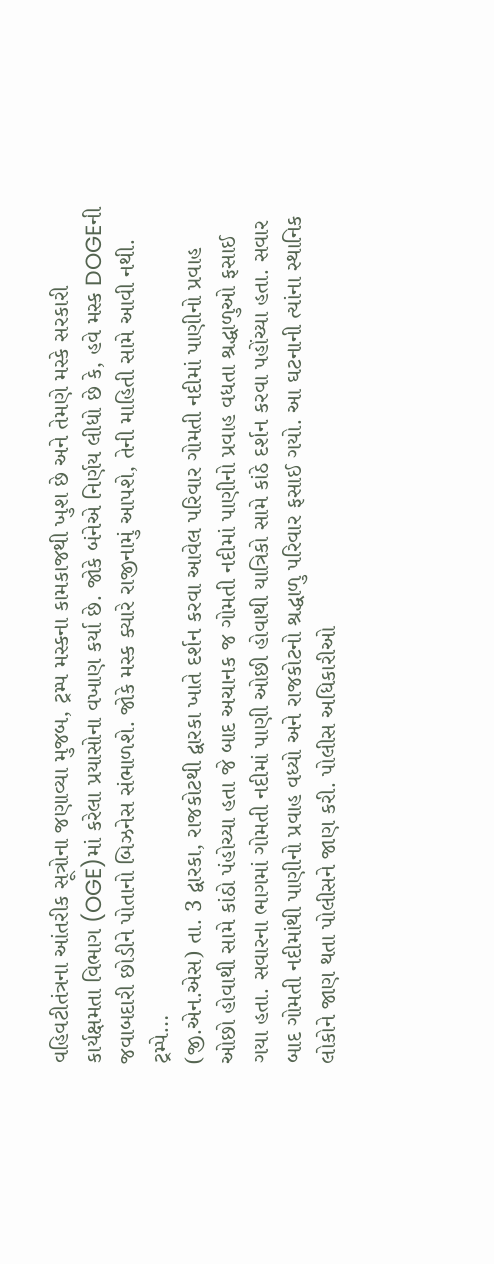વહિવટીતંત્રના આંતરીક સૂત્રોના જણાવ્યા મુજબ, ટ્રમ્પ મસ્કના કામકાજથી ખુશ છે અને તેમણે મસ્કે સરકારી કાર્યક્ષમતા વિભાગ (OGE)માં કરેલા પ્રયાસોના વખાણ કર્યા છે. જોકે બંનેએ નિર્ણય લીધો છે કે, હવે મસ્ક DOGEની જવાબદારી છોડીને પોતાનો બિઝનેસ સંભાળશે. જોકે મસ્ક ક્યારે રાજીનામું આપશે, તેની માહિતી સામે આવી નથી. ટ્રમ્પે…
(જી.એન.એસ) તા. 3 દ્વારકા, રાજકોટથી દ્વારકા ખાતે દર્શન કરવા આવેલ પરિવાર ગોમતી નદીમાં પાણીનો પ્રવાહ ઓછો હોવાથી સામે કાંઠો પંહોચ્યા હતા જે બાદ અચાનક જ ગોમતી નદીમાં પાણીનો પ્રવાહ વધતા શ્રદ્ધાળુઓ ફસાઈ ગયા હતા. સવારના ભાગમાં ગોમતી નદીમાં પાણી ઓછી હોવાથી યાત્રિકો સામે કાંઠે દર્શન કરવા પહોંચ્યા હતા. સવાર બાદ ગોમતી નદીમાંથી પાણીનો પ્રવાહ વધ્યો અને રાજકોટનો શ્રદ્ધાળુ પરિવાર ફસાઈ ગયો. આ ઘટનાની ત્યાંના સ્થાનિક લોકોને જાણ થતા પોલીસને જાણ કરી. પોલીસ અધિકારીઓ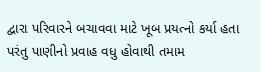દ્વારા પરિવારને બચાવવા માટે ખૂબ પ્રયત્નો કર્યા હતા પરંતુ પાણીનો પ્રવાહ વધુ હોવાથી તમામ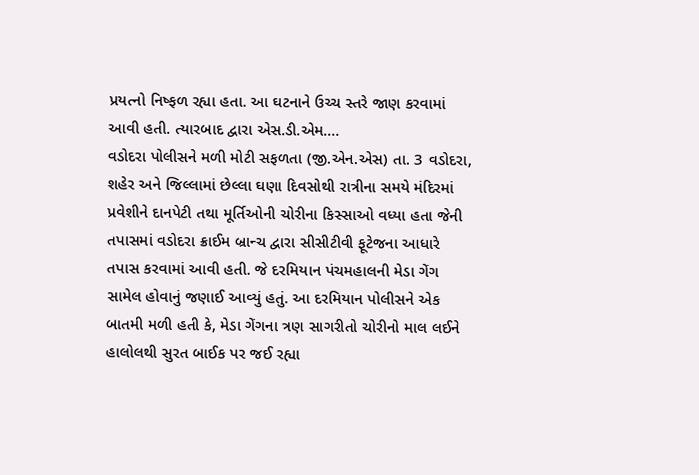પ્રયત્નો નિષ્ફળ રહ્યા હતા. આ ઘટનાને ઉચ્ચ સ્તરે જાણ કરવામાં આવી હતી. ત્યારબાદ દ્વારા એસ.ડી.એમ.…
વડોદરા પોલીસને મળી મોટી સફળતા (જી.એન.એસ) તા. 3 વડોદરા, શહેર અને જિલ્લામાં છેલ્લા ઘણા દિવસોથી રાત્રીના સમયે મંદિરમાં પ્રવેશીને દાનપેટી તથા મૂર્તિઓની ચોરીના કિસ્સાઓ વધ્યા હતા જેની તપાસમાં વડોદરા ક્રાઈમ બ્રાન્ચ દ્વારા સીસીટીવી ફૂટેજના આધારે તપાસ કરવામાં આવી હતી. જે દરમિયાન પંચમહાલની મેડા ગેંગ સામેલ હોવાનું જણાઈ આવ્યું હતું. આ દરમિયાન પોલીસને એક બાતમી મળી હતી કે, મેડા ગેંગના ત્રણ સાગરીતો ચોરીનો માલ લઈને હાલોલથી સુરત બાઈક પર જઈ રહ્યા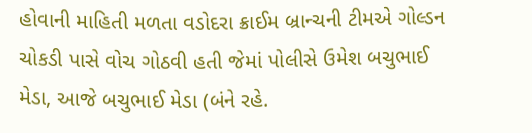હોવાની માહિતી મળતા વડોદરા ક્રાઈમ બ્રાન્ચની ટીમએ ગોલ્ડન ચોકડી પાસે વોચ ગોઠવી હતી જેમાં પોલીસે ઉમેશ બચુભાઈ મેડા, આજે બચુભાઈ મેડા (બંને રહે.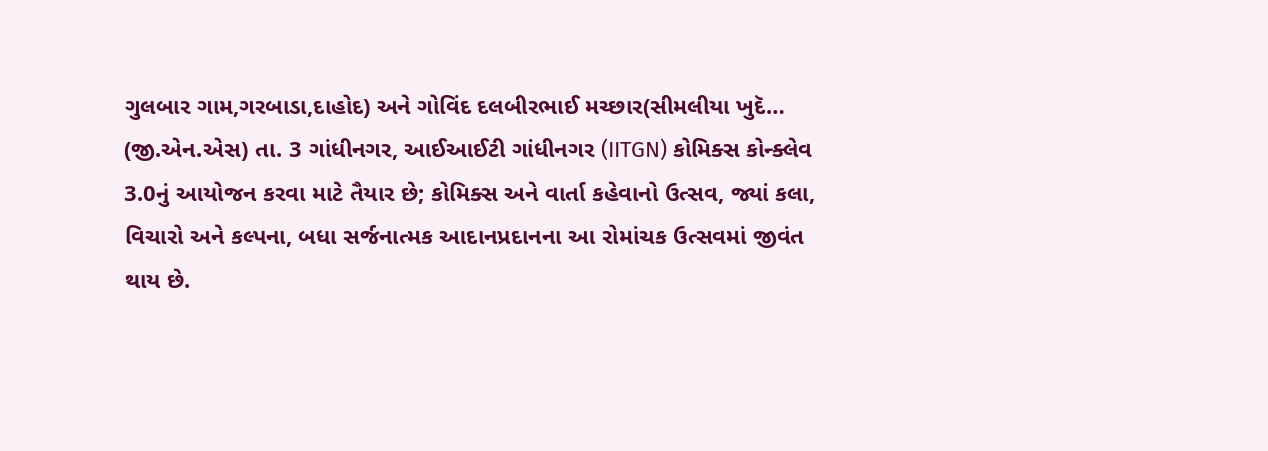ગુલબાર ગામ,ગરબાડા,દાહોદ) અને ગોવિંદ દલબીરભાઈ મચ્છાર(સીમલીયા ખુદૅ…
(જી.એન.એસ) તા. 3 ગાંધીનગર, આઈઆઈટી ગાંધીનગર (IITGN) કોમિક્સ કોન્ક્લેવ 3.0નું આયોજન કરવા માટે તૈયાર છે; કોમિક્સ અને વાર્તા કહેવાનો ઉત્સવ, જ્યાં કલા, વિચારો અને કલ્પના, બધા સર્જનાત્મક આદાનપ્રદાનના આ રોમાંચક ઉત્સવમાં જીવંત થાય છે.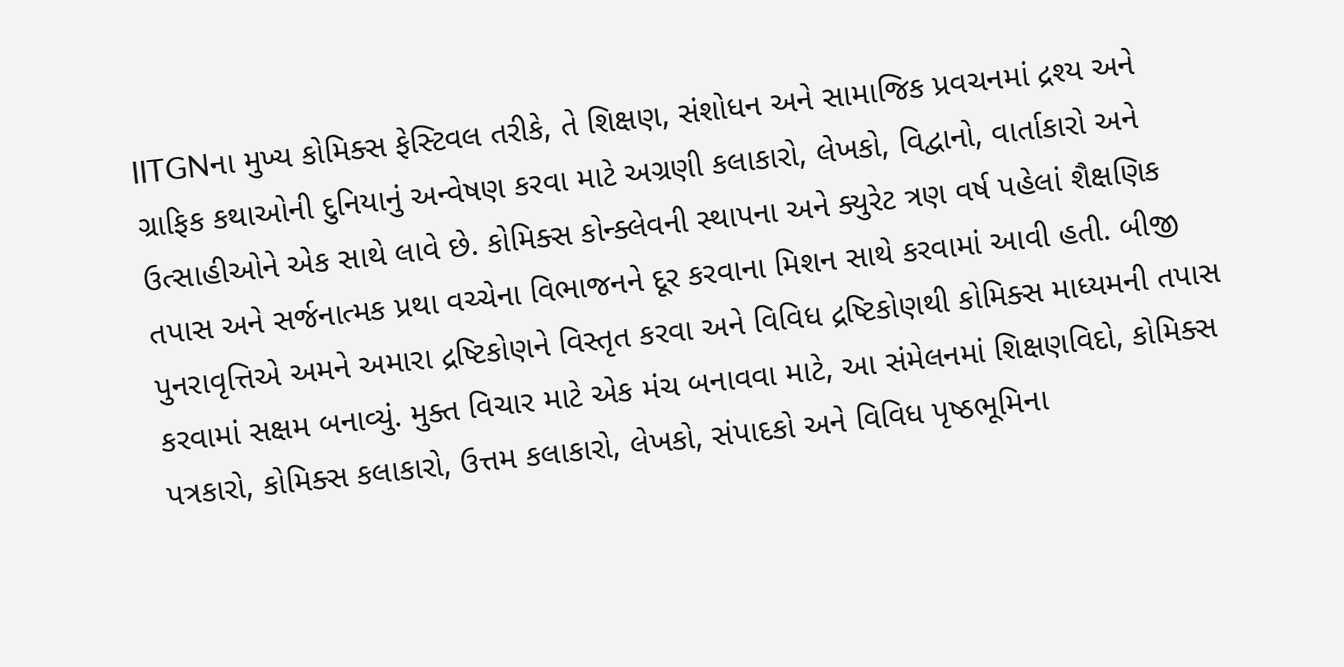IITGNના મુખ્ય કોમિક્સ ફેસ્ટિવલ તરીકે, તે શિક્ષણ, સંશોધન અને સામાજિક પ્રવચનમાં દ્રશ્ય અને ગ્રાફિક કથાઓની દુનિયાનું અન્વેષણ કરવા માટે અગ્રણી કલાકારો, લેખકો, વિદ્વાનો, વાર્તાકારો અને ઉત્સાહીઓને એક સાથે લાવે છે. કોમિક્સ કોન્ક્લેવની સ્થાપના અને ક્યુરેટ ત્રણ વર્ષ પહેલાં શૈક્ષણિક તપાસ અને સર્જનાત્મક પ્રથા વચ્ચેના વિભાજનને દૂર કરવાના મિશન સાથે કરવામાં આવી હતી. બીજી પુનરાવૃત્તિએ અમને અમારા દ્રષ્ટિકોણને વિસ્તૃત કરવા અને વિવિધ દ્રષ્ટિકોણથી કોમિક્સ માધ્યમની તપાસ કરવામાં સક્ષમ બનાવ્યું. મુક્ત વિચાર માટે એક મંચ બનાવવા માટે, આ સંમેલનમાં શિક્ષણવિદો, કોમિક્સ પત્રકારો, કોમિક્સ કલાકારો, ઉત્તમ કલાકારો, લેખકો, સંપાદકો અને વિવિધ પૃષ્ઠભૂમિના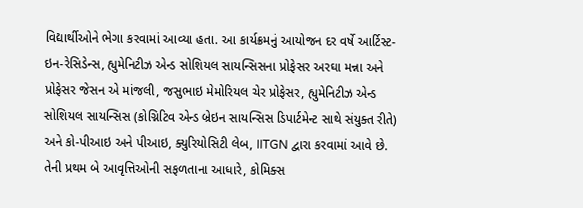વિદ્યાર્થીઓને ભેગા કરવામાં આવ્યા હતા. આ કાર્યક્રમનું આયોજન દર વર્ષે આર્ટિસ્ટ-ઇન-રેસિડેન્સ, હ્યુમેનિટીઝ એન્ડ સોશિયલ સાયન્સિસના પ્રોફેસર અરઘા મન્ના અને પ્રોફેસર જેસન એ માંજલી, જસુભાઇ મેમોરિયલ ચેર પ્રોફેસર, હ્યુમેનિટીઝ એન્ડ સોશિયલ સાયન્સિસ (કોગ્નિટિવ એન્ડ બ્રેઇન સાયન્સિસ ડિપાર્ટમેન્ટ સાથે સંયુક્ત રીતે) અને કો-પીઆઇ અને પીઆઇ, ક્યુરિયોસિટી લેબ, IITGN દ્વારા કરવામાં આવે છે. તેની પ્રથમ બે આવૃત્તિઓની સફળતાના આધારે, કોમિક્સ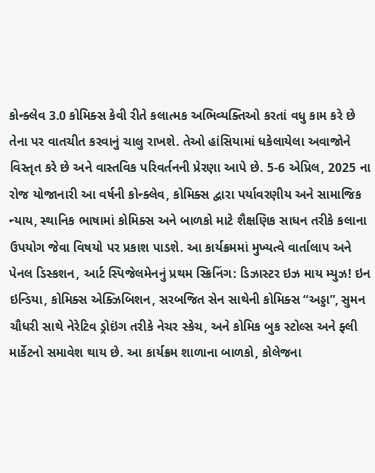કોન્ક્લેવ 3.0 કોમિક્સ કેવી રીતે કલાત્મક અભિવ્યક્તિઓ કરતાં વધુ કામ કરે છે તેના પર વાતચીત કરવાનું ચાલુ રાખશે. તેઓ હાંસિયામાં ધકેલાયેલા અવાજોને વિસ્તૃત કરે છે અને વાસ્તવિક પરિવર્તનની પ્રેરણા આપે છે. 5-6 એપ્રિલ, 2025 ના રોજ યોજાનારી આ વર્ષની કોન્ક્લેવ, કોમિક્સ દ્વારા પર્યાવરણીય અને સામાજિક ન્યાય, સ્થાનિક ભાષામાં કોમિક્સ અને બાળકો માટે શૈક્ષણિક સાધન તરીકે કલાના ઉપયોગ જેવા વિષયો પર પ્રકાશ પાડશે. આ કાર્યક્રમમાં મુખ્યત્વે વાર્તાલાપ અને પેનલ ડિસ્કશન, આર્ટ સ્પિજેલમેનનું પ્રથમ સ્ક્રિનિંગ: ડિઝાસ્ટર ઇઝ માય મ્યુઝ! ઇન ઇન્ડિયા, કોમિક્સ એક્ઝિબિશન, સરબજિત સેન સાથેની કોમિક્સ “અડ્ડા”, સુમન ચૌધરી સાથે નેરેટિવ ડ્રોઇંગ તરીકે નેચર સ્કેચ, અને કોમિક બુક સ્ટોલ્સ અને ફ્લી માર્કેટનો સમાવેશ થાય છે. આ કાર્યક્રમ શાળાના બાળકો, કોલેજના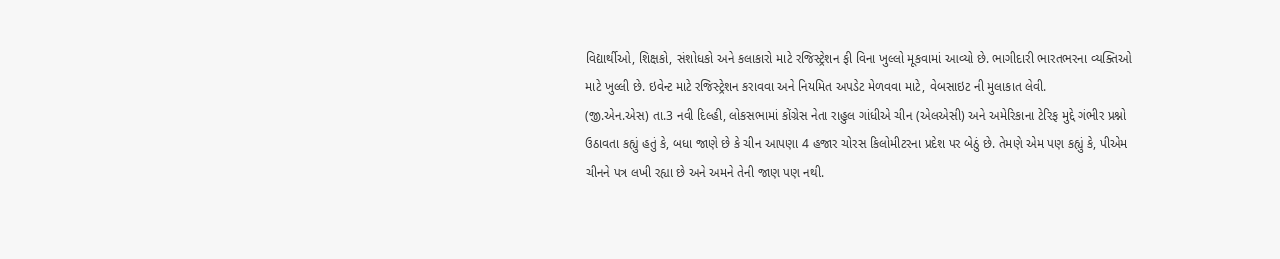વિદ્યાર્થીઓ, શિક્ષકો, સંશોધકો અને કલાકારો માટે રજિસ્ટ્રેશન ફી વિના ખુલ્લો મૂકવામાં આવ્યો છે. ભાગીદારી ભારતભરના વ્યક્તિઓ માટે ખુલ્લી છે. ઇવેન્ટ માટે રજિસ્ટ્રેશન કરાવવા અને નિયમિત અપડેટ મેળવવા માટે, વેબસાઇટ ની મુલાકાત લેવી.
(જી.એન.એસ) તા.3 નવી દિલ્હી, લોકસભામાં કોંગ્રેસ નેતા રાહુલ ગાંધીએ ચીન (એલએસી) અને અમેરિકાના ટેરિફ મુદ્દે ગંભીર પ્રશ્નો ઉઠાવતા કહ્યું હતું કે, બધા જાણે છે કે ચીન આપણા 4 હજાર ચોરસ કિલોમીટરના પ્રદેશ પર બેઠું છે. તેમણે એમ પણ કહ્યું કે, પીએમ ચીનને પત્ર લખી રહ્યા છે અને અમને તેની જાણ પણ નથી.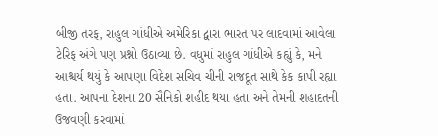બીજી તરફ, રાહુલ ગાંધીએ અમેરિકા દ્વારા ભારત પર લાદવામાં આવેલા ટેરિફ અંગે પણ પ્રશ્નો ઉઠાવ્યા છે. વધુમાં રાહુલ ગાંધીએ કહ્યું કે, મને આશ્ચર્ય થયું કે આપણા વિદેશ સચિવ ચીની રાજદૂત સાથે કેક કાપી રહ્યા હતા. આપના દેશના 20 સૈનિકો શહીદ થયા હતા અને તેમની શહાદતની ઉજવણી કરવામાં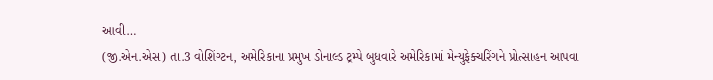આવી…
(જી.એન.એસ) તા.3 વોશિંગ્ટન, અમેરિકાના પ્રમુખ ડોનાલ્ડ ટ્રમ્પે બુધવારે અમેરિકામાં મેન્યુફેક્ચરિંગને પ્રોત્સાહન આપવા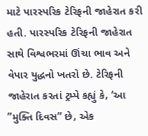માટે પારસ્પરિક ટેરિફની જાહેરાત કરી હતી. પારસ્પરિક ટેરિફની જાહેરાત સાથે વિશ્વભરમાં ઊંચા ભાવ અને વેપાર યુદ્ધનો ખતરો છે. ટેરિફની જાહેરાત કરતાં ટ્રમ્પે કહ્યું કે, ‘આ ”મુક્તિ દિવસ” છે, એક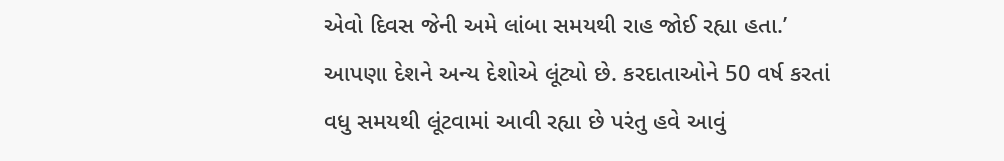એવો દિવસ જેની અમે લાંબા સમયથી રાહ જોઈ રહ્યા હતા.’ આપણા દેશને અન્ય દેશોએ લૂંટ્યો છે. કરદાતાઓને 50 વર્ષ કરતાં વધુ સમયથી લૂંટવામાં આવી રહ્યા છે પરંતુ હવે આવું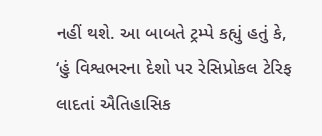નહીં થશે. આ બાબતે ટ્રમ્પે કહ્યું હતું કે, ‘હું વિશ્વભરના દેશો પર રેસિપ્રોકલ ટેરિફ લાદતાં ઐતિહાસિક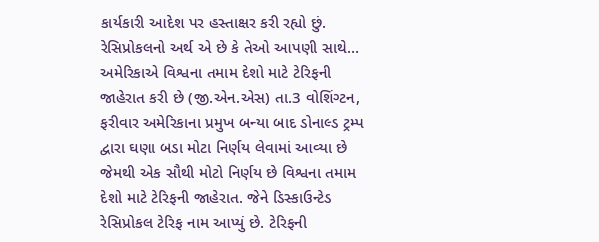કાર્યકારી આદેશ પર હસ્તાક્ષર કરી રહ્યો છું. રેસિપ્રોકલનો અર્થ એ છે કે તેઓ આપણી સાથે…
અમેરિકાએ વિશ્વના તમામ દેશો માટે ટેરિફની જાહેરાત કરી છે (જી.એન.એસ) તા.3 વોશિંગ્ટન, ફરીવાર અમેરિકાના પ્રમુખ બન્યા બાદ ડોનાલ્ડ ટ્રમ્પ દ્વારા ઘણા બડા મોટા નિર્ણય લેવામાં આવ્યા છે જેમથી એક સૌથી મોટો નિર્ણય છે વિશ્વના તમામ દેશો માટે ટેરિફની જાહેરાત. જેને ડિસ્કાઉન્ટેડ રેસિપ્રોકલ ટેરિફ નામ આપ્યું છે. ટેરિફની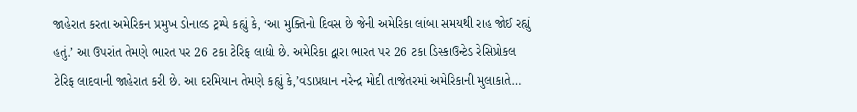જાહેરાત કરતા અમેરિકન પ્રમુખ ડોનાલ્ડ ટ્રમ્પે કહ્યું કે, ‘આ મુક્તિનો દિવસ છે જેની અમેરિકા લાંબા સમયથી રાહ જોઈ રહ્યું હતું.’ આ ઉપરાંત તેમણે ભારત પર 26 ટકા ટેરિફ લાદ્યો છે. અમેરિકા દ્વારા ભારત પર 26 ટકા ડિસ્કાઉન્ટેડ રેસિપ્રોકલ ટેરિફ લાદવાની જાહેરાત કરી છે. આ દરમિયાન તેમણે કહ્યું કે,’વડાપ્રધાન નરેન્દ્ર મોદી તાજેતરમાં અમેરિકાની મુલાકાતે…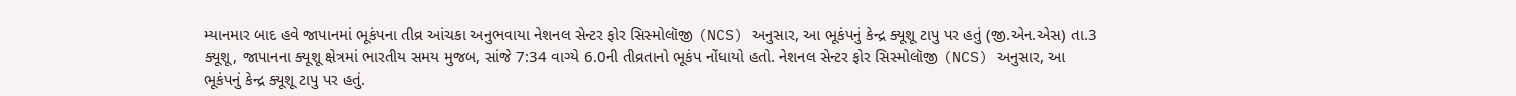મ્યાનમાર બાદ હવે જાપાનમાં ભૂકંપના તીવ્ર આંચકા અનુભવાયા નેશનલ સેન્ટર ફોર સિસ્મોલૉજી (NCS) અનુસાર, આ ભૂકંપનું કેન્દ્ર ક્યૂશૂ ટાપુ પર હતું (જી.એન.એસ) તા.3 ક્યૂશૂ, જાપાનના ક્યૂશૂ ક્ષેત્રમાં ભારતીય સમય મુજબ, સાંજે 7:34 વાગ્યે 6.0ની તીવ્રતાનો ભૂકંપ નોંધાયો હતો. નેશનલ સેન્ટર ફોર સિસ્મોલૉજી (NCS) અનુસાર, આ ભૂકંપનું કેન્દ્ર ક્યૂશૂ ટાપુ પર હતું.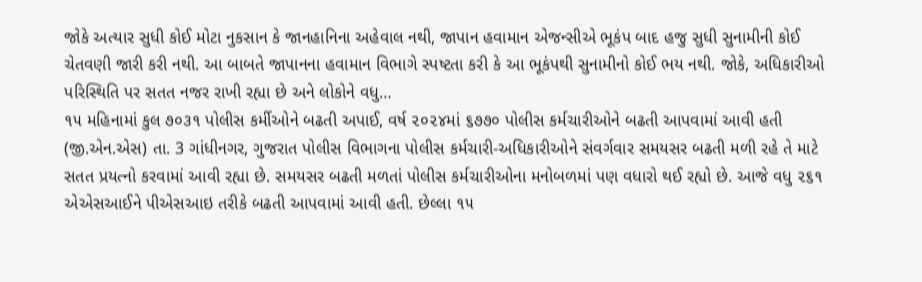જોકે અત્યાર સુધી કોઈ મોટા નુકસાન કે જાનહાનિના અહેવાલ નથી, જાપાન હવામાન એજન્સીએ ભૂકંપ બાદ હજુ સુધી સુનામીની કોઈ ચેતવણી જારી કરી નથી. આ બાબતે જાપાનના હવામાન વિભાગે સ્પષ્ટતા કરી કે આ ભૂકંપથી સુનામીનો કોઈ ભય નથી. જોકે, અધિકારીઓ પરિસ્થિતિ પર સતત નજર રાખી રહ્યા છે અને લોકોને વધુ…
૧૫ મહિનામાં કુલ ૭૦૩૧ પોલીસ કર્મીઓને બઢતી અપાઈ, વર્ષ ૨૦૨૪માં ૬૭૭૦ પોલીસ કર્મચારીઓને બઢતી આપવામાં આવી હતી (જી.એન.એસ) તા. 3 ગાંધીનગર, ગુજરાત પોલીસ વિભાગના પોલીસ કર્મચારી-અધિકારીઓને સંવર્ગવાર સમયસર બઢતી મળી રહે તે માટે સતત પ્રયત્નો કરવામાં આવી રહ્યા છે. સમયસર બઢતી મળતાં પોલીસ કર્મચારીઓના મનોબળમાં પણ વધારો થઈ રહ્યો છે. આજે વધુ ૨૬૧ એએસઆઈને પીએસઆઇ તરીકે બઢતી આપવામાં આવી હતી. છેલ્લા ૧૫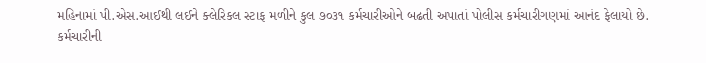મહિનામાં પી.એસ.આઈથી લઈને ક્લેરિકલ સ્ટાફ મળીને કુલ ૭૦૩૧ કર્મચારીઓને બઢતી અપાતાં પોલીસ કર્મચારીગણમાં આનંદ ફેલાયો છે. કર્મચારીની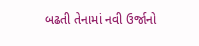બઢતી તેનામાં નવી ઉર્જાનો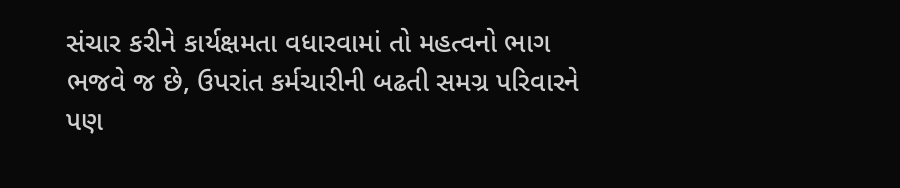સંચાર કરીને કાર્યક્ષમતા વધારવામાં તો મહત્વનો ભાગ ભજવે જ છે, ઉપરાંત કર્મચારીની બઢતી સમગ્ર પરિવારને પણ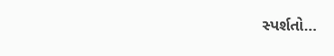સ્પર્શતો…